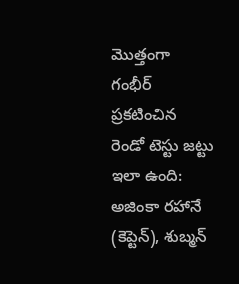మొత్తంగా గంభీర్ ప్రకటించిన రెండో టెస్టు జట్టు ఇలా ఉంది: అజింకా రహానే (కెప్టెన్), శుబ్మన్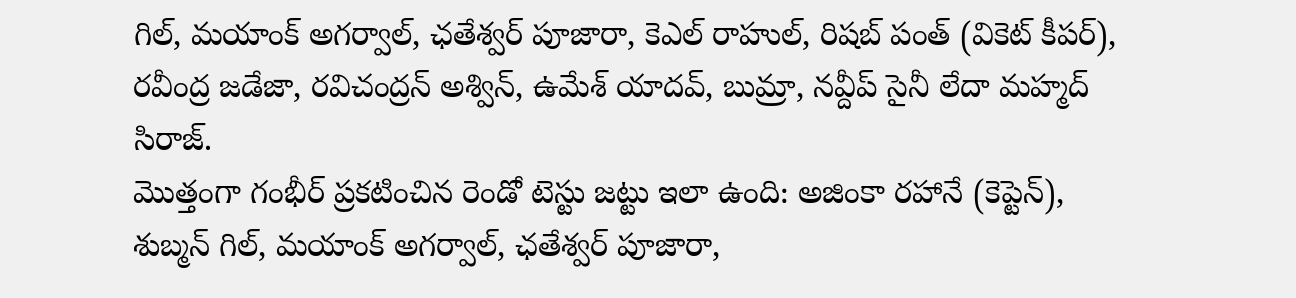గిల్, మయాంక్ అగర్వాల్, ఛతేశ్వర్ పూజారా, కెఎల్ రాహుల్, రిషబ్ పంత్ (వికెట్ కీపర్), రవీంద్ర జడేజా, రవిచంద్రన్ అశ్విన్, ఉమేశ్ యాదవ్, బుమ్రా, నవ్దీప్ సైనీ లేదా మహ్మద్ సిరాజ్.
మొత్తంగా గంభీర్ ప్రకటించిన రెండో టెస్టు జట్టు ఇలా ఉంది: అజింకా రహానే (కెప్టెన్), శుబ్మన్ గిల్, మయాంక్ అగర్వాల్, ఛతేశ్వర్ పూజారా,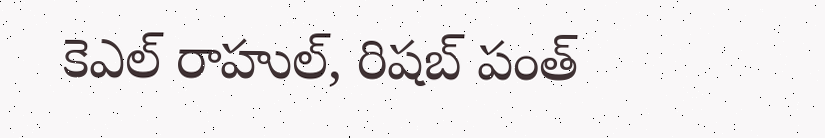కెఎల్ రాహుల్, రిషబ్ పంత్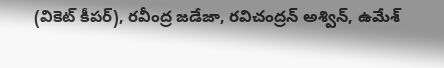(వికెట్ కీపర్), రవీంద్ర జడేజా, రవిచంద్రన్ అశ్విన్, ఉమేశ్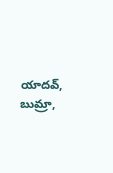యాదవ్, బుమ్రా,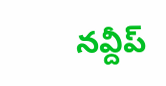నవ్దీప్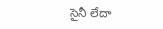సైనీ లేదా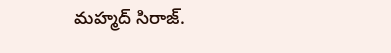మహ్మద్ సిరాజ్.